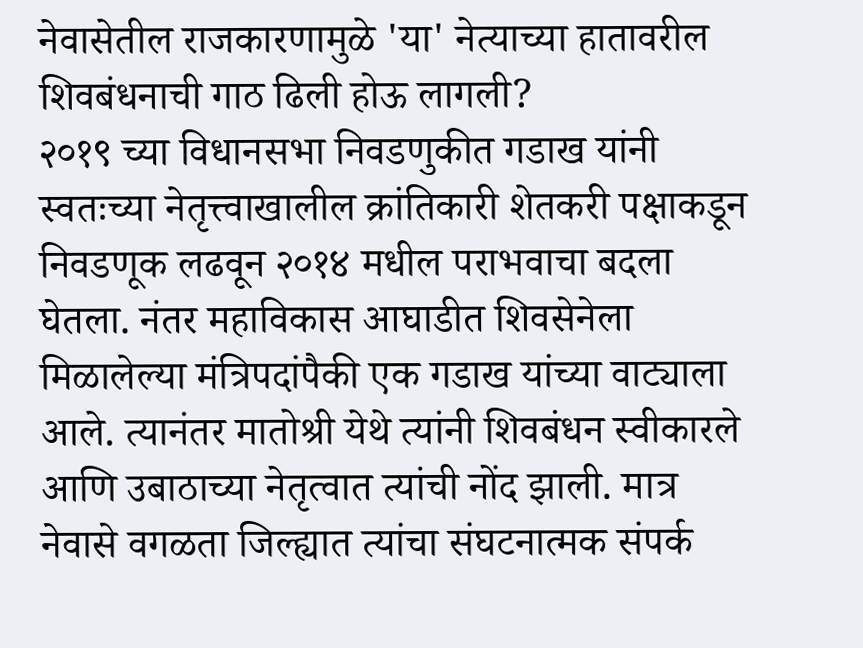नेवासेतील राजकारणामुळे 'या' नेत्याच्या हातावरील शिवबंधनाची गाठ ढिली होऊ लागली?
२०१९ च्या विधानसभा निवडणुकीत गडाख यांनी स्वतःच्या नेतृत्त्वाखालील क्रांतिकारी शेतकरी पक्षाकडून निवडणूक लढवून २०१४ मधील पराभवाचा बदला घेतला. नंतर महाविकास आघाडीत शिवसेनेला मिळालेल्या मंत्रिपदांपैकी एक गडाख यांच्या वाट्याला आले. त्यानंतर मातोश्री येथे त्यांनी शिवबंधन स्वीकारले आणि उबाठाच्या नेतृत्वात त्यांची नोंद झाली. मात्र नेवासे वगळता जिल्ह्यात त्यांचा संघटनात्मक संपर्क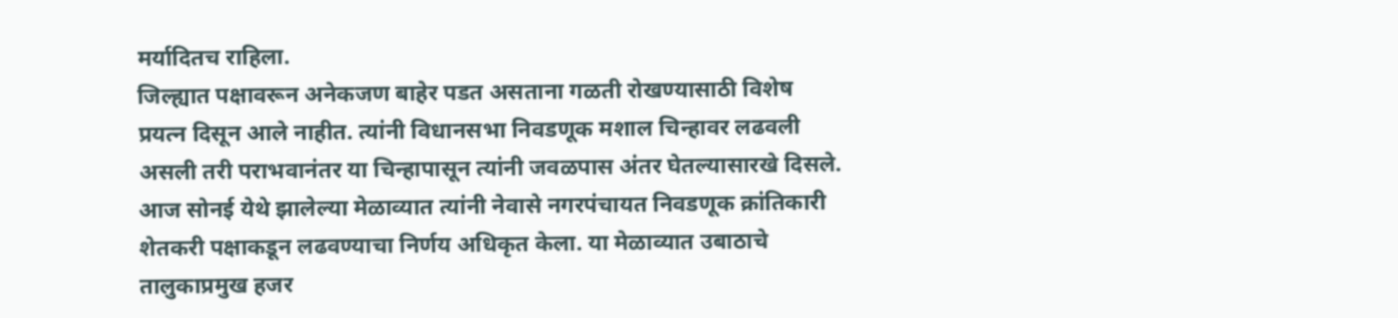मर्यादितच राहिला.
जिल्ह्यात पक्षावरून अनेकजण बाहेर पडत असताना गळती रोखण्यासाठी विशेष प्रयत्न दिसून आले नाहीत. त्यांनी विधानसभा निवडणूक मशाल चिन्हावर लढवली असली तरी पराभवानंतर या चिन्हापासून त्यांनी जवळपास अंतर घेतल्यासारखे दिसले. आज सोनई येथे झालेल्या मेळाव्यात त्यांनी नेवासे नगरपंचायत निवडणूक क्रांतिकारी शेतकरी पक्षाकडून लढवण्याचा निर्णय अधिकृत केला. या मेळाव्यात उबाठाचे तालुकाप्रमुख हजर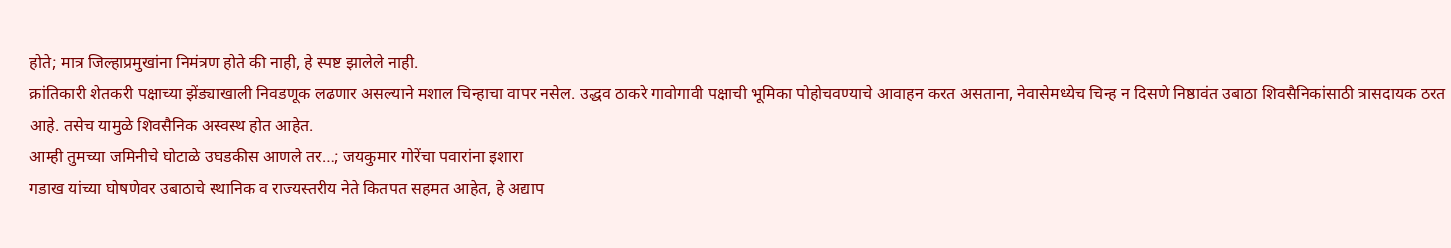होते; मात्र जिल्हाप्रमुखांना निमंत्रण होते की नाही, हे स्पष्ट झालेले नाही.
क्रांतिकारी शेतकरी पक्षाच्या झेंड्याखाली निवडणूक लढणार असल्याने मशाल चिन्हाचा वापर नसेल. उद्धव ठाकरे गावोगावी पक्षाची भूमिका पोहोचवण्याचे आवाहन करत असताना, नेवासेमध्येच चिन्ह न दिसणे निष्ठावंत उबाठा शिवसैनिकांसाठी त्रासदायक ठरत आहे. तसेच यामुळे शिवसैनिक अस्वस्थ होत आहेत.
आम्ही तुमच्या जमिनीचे घोटाळे उघडकीस आणले तर…; जयकुमार गोरेंचा पवारांना इशारा
गडाख यांच्या घोषणेवर उबाठाचे स्थानिक व राज्यस्तरीय नेते कितपत सहमत आहेत, हे अद्याप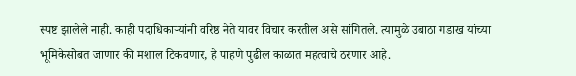स्पष्ट झालेले नाही. काही पदाधिकाऱ्यांनी वरिष्ठ नेते यावर विचार करतील असे सांगितले. त्यामुळे उबाठा गडाख यांच्या भूमिकेसोबत जाणार की मशाल टिकवणार, हे पाहणे पुढील काळात महत्वाचे ठरणार आहे.